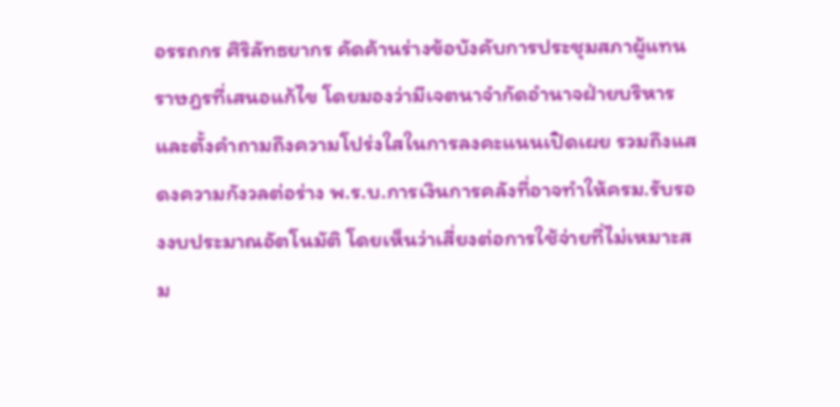อรรถกร ศิริลัทธยากร คัดค้านร่างข้อบังคับการประชุมสภาผู้แทนราษฎรที่เสนอแก้ไข โดยมองว่ามีเจตนาจำกัดอำนาจฝ่ายบริหาร และตั้งคำถามถึงความโปร่งใสในการลงคะแนนเปิดเผย รวมถึงแสดงความกังวลต่อร่าง พ.ร.บ.การเงินการคลังที่อาจทำให้ครม.รับรองงบประมาณอัตโนมัติ โดยเห็นว่าเสี่ยงต่อการใช้จ่ายที่ไม่เหมาะสม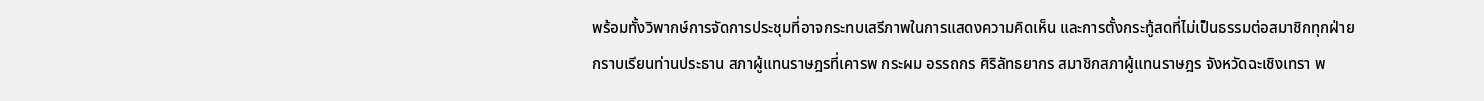พร้อมทั้งวิพากษ์การจัดการประชุมที่อาจกระทบเสรีภาพในการแสดงความคิดเห็น และการตั้งกระทู้สดที่ไม่เป็นธรรมต่อสมาชิกทุกฝ่าย
กราบเรียนท่านประธาน สภาผู้แทนราษฎรที่เคารพ กระผม อรรถกร ศิริลัทธยากร สมาชิกสภาผู้แทนราษฎร จังหวัดฉะเชิงเทรา พ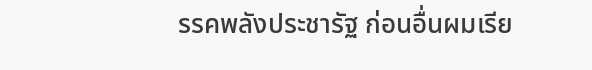รรคพลังประชารัฐ ก่อนอื่นผมเรีย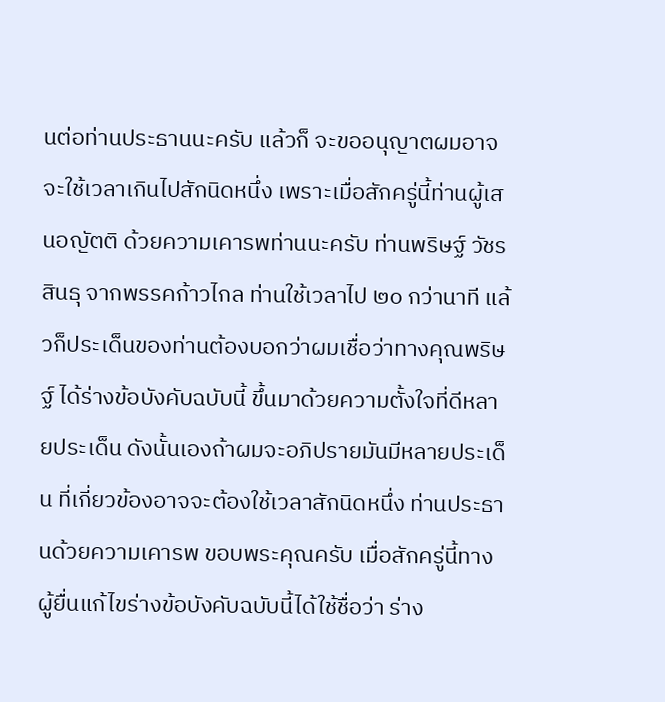นต่อท่านประธานนะครับ แล้วก็ จะขออนุญาตผมอาจจะใช้เวลาเกินไปสักนิดหนึ่ง เพราะเมื่อสักครู่นี้ท่านผู้เสนอญัตติ ด้วยความเคารพท่านนะครับ ท่านพริษฐ์ วัชรสินธุ จากพรรคก้าวไกล ท่านใช้เวลาไป ๒๐ กว่านาที แล้วก็ประเด็นของท่านต้องบอกว่าผมเชื่อว่าทางคุณพริษฐ์ ได้ร่างข้อบังคับฉบับนี้ ขึ้นมาด้วยความตั้งใจที่ดีหลายประเด็น ดังนั้นเองถ้าผมจะอภิปรายมันมีหลายประเด็น ที่เกี่ยวข้องอาจจะต้องใช้เวลาสักนิดหนึ่ง ท่านประธานด้วยความเคารพ ขอบพระคุณครับ เมื่อสักครู่นี้ทางผู้ยื่นแก้ไขร่างข้อบังคับฉบับนี้ได้ใช้ชื่อว่า ร่าง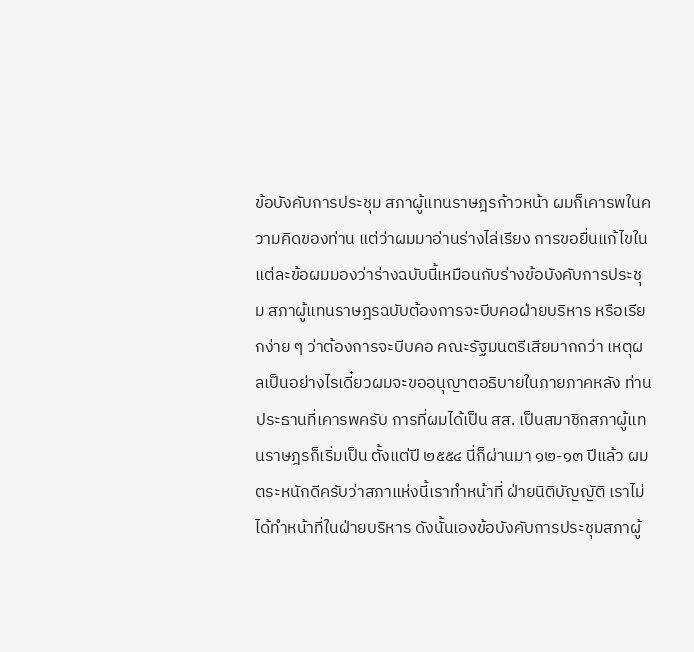ข้อบังคับการประชุม สภาผู้แทนราษฎรก้าวหน้า ผมก็เคารพในความคิดของท่าน แต่ว่าผมมาอ่านร่างไล่เรียง การขอยื่นแก้ไขในแต่ละข้อผมมองว่าร่างฉบับนี้เหมือนกับร่างข้อบังคับการประชุม สภาผู้แทนราษฎรฉบับต้องการจะบีบคอฝ่ายบริหาร หรือเรียกง่าย ๆ ว่าต้องการจะบีบคอ คณะรัฐมนตรีเสียมากกว่า เหตุผลเป็นอย่างไรเดี๋ยวผมจะขออนุญาตอธิบายในภายภาคหลัง ท่านประธานที่เคารพครับ การที่ผมได้เป็น สส. เป็นสมาชิกสภาผู้แทนราษฎรก็เริ่มเป็น ตั้งแต่ปี ๒๕๕๔ นี่ก็ผ่านมา ๑๒-๑๓ ปีแล้ว ผมตระหนักดีครับว่าสภาแห่งนี้เราทำหน้าที่ ฝ่ายนิติบัญญัติ เราไม่ได้ทำหน้าที่ในฝ่ายบริหาร ดังนั้นเองข้อบังคับการประชุมสภาผู้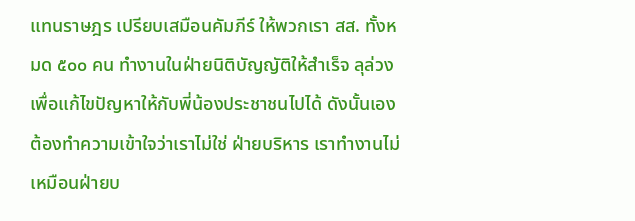แทนราษฎร เปรียบเสมือนคัมภีร์ ให้พวกเรา สส. ทั้งหมด ๕๐๐ คน ทำงานในฝ่ายนิติบัญญัติให้สำเร็จ ลุล่วงเพื่อแก้ไขปัญหาให้กับพี่น้องประชาชนไปได้ ดังนั้นเองต้องทำความเข้าใจว่าเราไม่ใช่ ฝ่ายบริหาร เราทำงานไม่เหมือนฝ่ายบ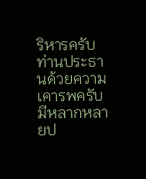ริหารครับ ท่านประธานด้วยความเคารพครับ มีหลากหลายป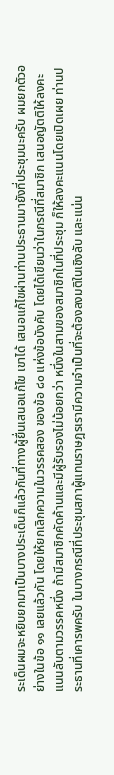ระเด็นผมจะหยิบยกมาเป็นบางประเด็นก็แล้วกันที่ทางผู้ยื่นเสนอแก้ไข เขาได้ เสนอแก้ไขผ่านท่านประธานมายังที่ประชุมนะครับ ผมยกตัวอย่างในข้อ ๑๑ เลยแล้วกัน โดยให้ยกเลิกความในวรรคสอง ของข้อ ๘๐ แห่งข้อบังคับ โดยได้เขียนว่าในกรณีที่สมาชิก เสนอญัตติให้ลงคะแนนลับตามวรรคหนึ่ง ถ้ามีสมาชิกคัดค้านและมีผู้รับรองไม่น้อยกว่า หนึ่งในสามของสมาชิกในที่ประชุม ก็ให้ลงคะแนนโดยเปิดเผย ท่านประธานที่เคารพครับ ในบางกรณีที่ประชุมสภาผู้แทนราษฎรเรามีความจำเป็นที่จะต้องลงมติในเชิงลับ และแน่น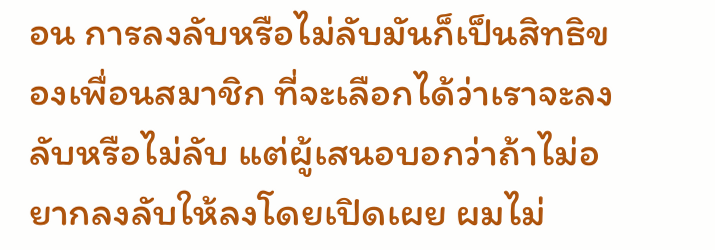อน การลงลับหรือไม่ลับมันก็เป็นสิทธิของเพื่อนสมาชิก ที่จะเลือกได้ว่าเราจะลงลับหรือไม่ลับ แต่ผู้เสนอบอกว่าถ้าไม่อยากลงลับให้ลงโดยเปิดเผย ผมไม่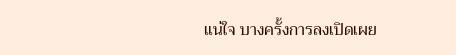แน่ใจ บางครั้งการลงเปิดเผย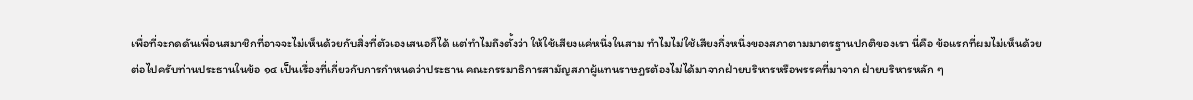เพื่อที่จะกดดันเพื่อนสมาชิกที่อาจจะไม่เห็นด้วยกับสิ่งที่ตัวเองเสนอก็ได้ แต่ทำไมถึงตั้งว่า ให้ใช้เสียงแค่หนึ่งในสาม ทำไมไม่ใช้เสียงกึ่งหนึ่งของสภาตามมาตรฐานปกติของเรา นี่คือ ข้อแรกที่ผมไม่เห็นด้วย
ต่อไปครับท่านประธานในข้อ ๑๔ เป็นเรื่องที่เกี่ยวกับการกำหนดว่าประธาน คณะกรรมาธิการสามัญสภาผู้แทนราษฎรต้องไม่ได้มาจากฝ่ายบริหารหรือพรรคที่มาจาก ฝ่ายบริหารหลัก ๆ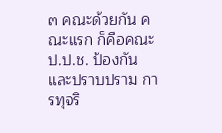๓ คณะด้วยกัน คณะแรก ก็คือคณะ ป.ป.ช. ป้องกันและปราบปราม การทุจริ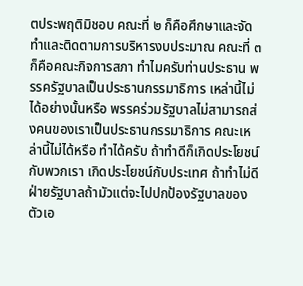ตประพฤติมิชอบ คณะที่ ๒ ก็คือศึกษาและจัดทำและติดตามการบริหารงบประมาณ คณะที่ ๓ ก็คือคณะกิจการสภา ทำไมครับท่านประธาน พรรครัฐบาลเป็นประธานกรรมาธิการ เหล่านี้ไม่ได้อย่างนั้นหรือ พรรคร่วมรัฐบาลไม่สามารถส่งคนของเราเป็นประธานกรรมาธิการ คณะเหล่านี้ไม่ได้หรือ ทำได้ครับ ถ้าทำดีก็เกิดประโยชน์กับพวกเรา เกิดประโยชน์กับประเทศ ถ้าทำไม่ดี ฝ่ายรัฐบาลถ้ามัวแต่จะไปปกป้องรัฐบาลของตัวเอ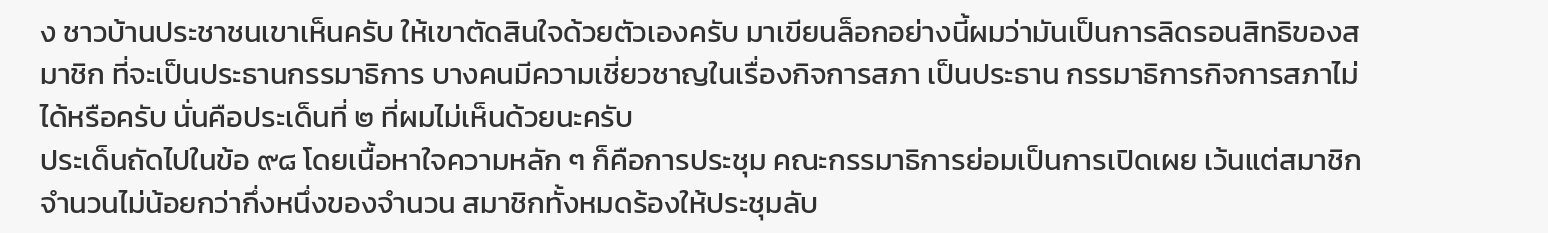ง ชาวบ้านประชาชนเขาเห็นครับ ให้เขาตัดสินใจด้วยตัวเองครับ มาเขียนล็อกอย่างนี้ผมว่ามันเป็นการลิดรอนสิทธิของสมาชิก ที่จะเป็นประธานกรรมาธิการ บางคนมีความเชี่ยวชาญในเรื่องกิจการสภา เป็นประธาน กรรมาธิการกิจการสภาไม่ได้หรือครับ นั่นคือประเด็นที่ ๒ ที่ผมไม่เห็นด้วยนะครับ
ประเด็นถัดไปในข้อ ๙๘ โดยเนื้อหาใจความหลัก ๆ ก็คือการประชุม คณะกรรมาธิการย่อมเป็นการเปิดเผย เว้นแต่สมาชิกจำนวนไม่น้อยกว่ากึ่งหนึ่งของจำนวน สมาชิกทั้งหมดร้องให้ประชุมลับ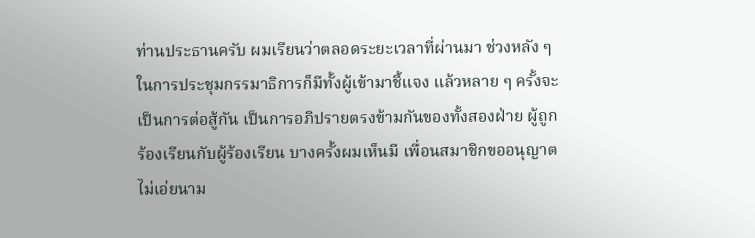ท่านประธานครับ ผมเรียนว่าตลอดระยะเวลาที่ผ่านมา ช่วงหลัง ๆ ในการประชุมกรรมาธิการก็มีทั้งผู้เข้ามาชี้แจง แล้วหลาย ๆ ครั้งจะเป็นการต่อสู้กัน เป็นการอภิปรายตรงข้ามกันของทั้งสองฝ่าย ผู้ถูกร้องเรียนกับผู้ร้องเรียน บางครั้งผมเห็นมี เพื่อนสมาชิกขออนุญาตไม่เอ่ยนาม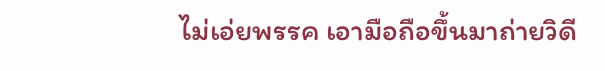ไม่เอ่ยพรรค เอามือถือขึ้นมาถ่ายวิดี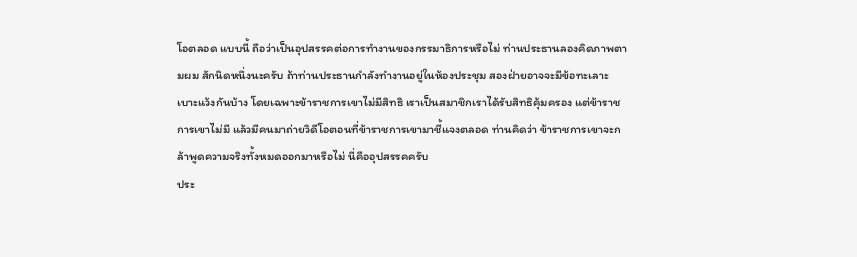โอตลอด แบบนี้ ถือว่าเป็นอุปสรรคต่อการทำงานของกรรมาธิการหรือไม่ ท่านประธานลองคิดภาพตามผม สักนิดหนึ่งนะครับ ถ้าท่านประธานกำลังทำงานอยู่ในห้องประชุม สองฝ่ายอาจจะมีข้อทะเลาะ เบาะแว้งกันบ้าง โดยเฉพาะข้าราชการเขาไม่มีสิทธิ เราเป็นสมาชิกเราได้รับสิทธิคุ้มครอง แต่ข้าราชการเขาไม่มี แล้วมีคนมาถ่ายวิดีโอตอนที่ข้าราชการเขามาชี้แจงตลอด ท่านคิดว่า ข้าราชการเขาจะกล้าพูดความจริงทั้งหมดออกมาหรือไม่ นี่คืออุปสรรคครับ
ประ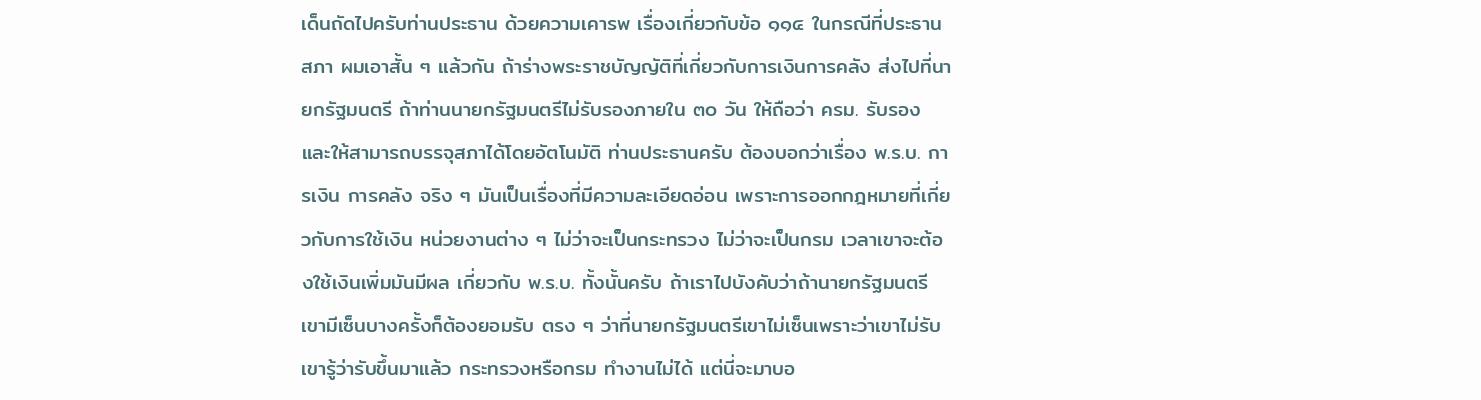เด็นถัดไปครับท่านประธาน ด้วยความเคารพ เรื่องเกี่ยวกับข้อ ๑๑๔ ในกรณีที่ประธานสภา ผมเอาสั้น ๆ แล้วกัน ถ้าร่างพระราชบัญญัติที่เกี่ยวกับการเงินการคลัง ส่งไปที่นายกรัฐมนตรี ถ้าท่านนายกรัฐมนตรีไม่รับรองภายใน ๓๐ วัน ให้ถือว่า ครม. รับรอง และให้สามารถบรรจุสภาได้โดยอัตโนมัติ ท่านประธานครับ ต้องบอกว่าเรื่อง พ.ร.บ. การเงิน การคลัง จริง ๆ มันเป็นเรื่องที่มีความละเอียดอ่อน เพราะการออกกฎหมายที่เกี่ยวกับการใช้เงิน หน่วยงานต่าง ๆ ไม่ว่าจะเป็นกระทรวง ไม่ว่าจะเป็นกรม เวลาเขาจะต้องใช้เงินเพิ่มมันมีผล เกี่ยวกับ พ.ร.บ. ทั้งนั้นครับ ถ้าเราไปบังคับว่าถ้านายกรัฐมนตรีเขามีเซ็นบางครั้งก็ต้องยอมรับ ตรง ๆ ว่าที่นายกรัฐมนตรีเขาไม่เซ็นเพราะว่าเขาไม่รับ เขารู้ว่ารับขึ้นมาแล้ว กระทรวงหรือกรม ทำงานไม่ได้ แต่นี่จะมาบอ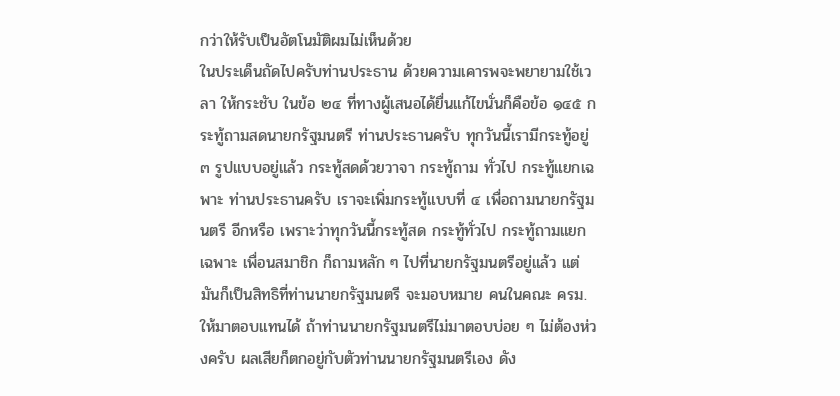กว่าให้รับเป็นอัตโนมัติผมไม่เห็นด้วย
ในประเด็นถัดไปครับท่านประธาน ด้วยความเคารพจะพยายามใช้เวลา ให้กระชับ ในข้อ ๒๔ ที่ทางผู้เสนอได้ยื่นแก้ไขนั่นก็คือข้อ ๑๔๕ กระทู้ถามสดนายกรัฐมนตรี ท่านประธานครับ ทุกวันนี้เรามีกระทู้อยู่ ๓ รูปแบบอยู่แล้ว กระทู้สดด้วยวาจา กระทู้ถาม ทั่วไป กระทู้แยกเฉพาะ ท่านประธานครับ เราจะเพิ่มกระทู้แบบที่ ๔ เพื่อถามนายกรัฐมนตรี อีกหรือ เพราะว่าทุกวันนี้กระทู้สด กระทู้ทั่วไป กระทู้ถามแยกเฉพาะ เพื่อนสมาชิก ก็ถามหลัก ๆ ไปที่นายกรัฐมนตรีอยู่แล้ว แต่มันก็เป็นสิทธิที่ท่านนายกรัฐมนตรี จะมอบหมาย คนในคณะ ครม. ให้มาตอบแทนได้ ถ้าท่านนายกรัฐมนตรีไม่มาตอบบ่อย ๆ ไม่ต้องห่วงครับ ผลเสียก็ตกอยู่กับตัวท่านนายกรัฐมนตรีเอง ดัง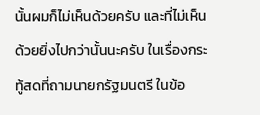นั้นผมก็ไม่เห็นด้วยครับ และที่ไม่เห็นด้วยยิ่งไปกว่านั้นนะครับ ในเรื่องกระทู้สดที่ถามนายกรัฐมนตรี ในข้อ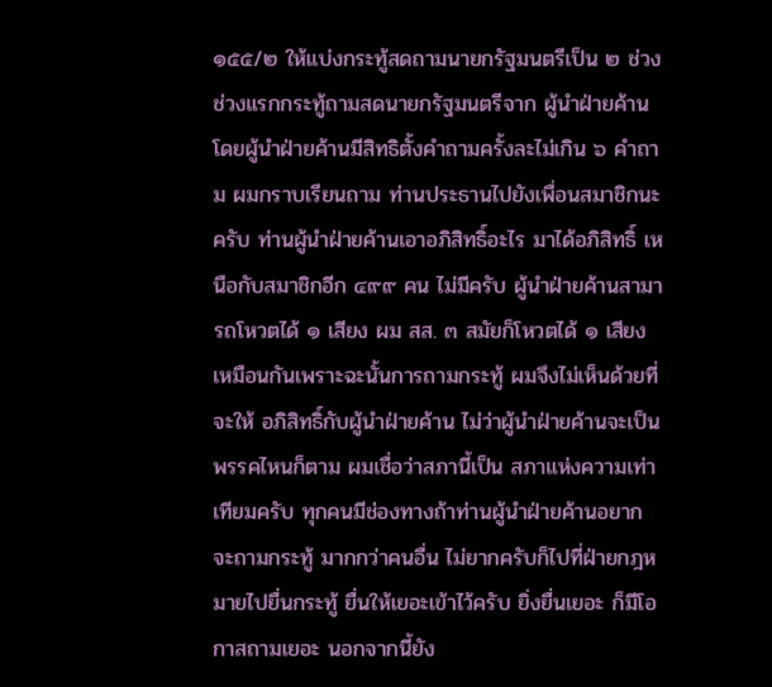๑๕๕/๒ ให้แบ่งกระทู้สดถามนายกรัฐมนตรีเป็น ๒ ช่วง ช่วงแรกกระทู้ถามสดนายกรัฐมนตรีจาก ผู้นำฝ่ายค้าน โดยผู้นำฝ่ายค้านมีสิทธิตั้งคำถามครั้งละไม่เกิน ๖ คำถาม ผมกราบเรียนถาม ท่านประธานไปยังเพื่อนสมาชิกนะครับ ท่านผู้นำฝ่ายค้านเอาอภิสิทธิ์อะไร มาได้อภิสิทธิ์ เหนือกับสมาชิกอีก ๔๙๙ คน ไม่มีครับ ผู้นำฝ่ายค้านสามารถโหวตได้ ๑ เสียง ผม สส. ๓ สมัยก็โหวตได้ ๑ เสียงเหมือนกันเพราะฉะนั้นการถามกระทู้ ผมจึงไม่เห็นด้วยที่จะให้ อภิสิทธิ์กับผู้นำฝ่ายค้าน ไม่ว่าผู้นำฝ่ายค้านจะเป็นพรรคไหนก็ตาม ผมเชื่อว่าสภานี้เป็น สภาแห่งความเท่าเทียมครับ ทุกคนมีช่องทางถ้าท่านผู้นำฝ่ายค้านอยากจะถามกระทู้ มากกว่าคนอื่น ไม่ยากครับก็ไปที่ฝ่ายกฎหมายไปยื่นกระทู้ ยื่นให้เยอะเข้าไว้ครับ ยิ่งยื่นเยอะ ก็มีโอกาสถามเยอะ นอกจากนี้ยัง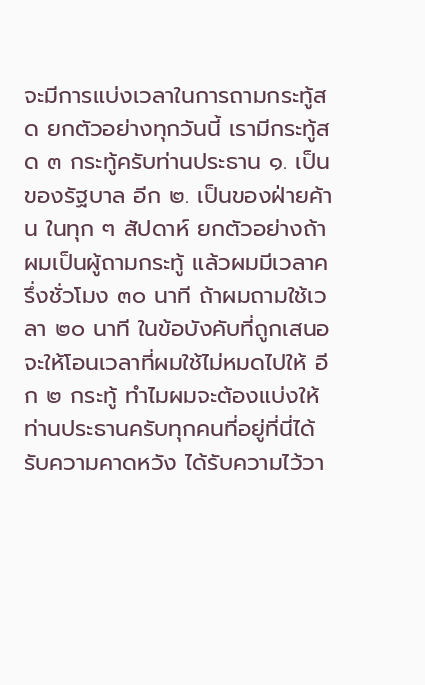จะมีการแบ่งเวลาในการถามกระทู้สด ยกตัวอย่างทุกวันนี้ เรามีกระทู้สด ๓ กระทู้ครับท่านประธาน ๑. เป็นของรัฐบาล อีก ๒. เป็นของฝ่ายค้าน ในทุก ๆ สัปดาห์ ยกตัวอย่างถ้าผมเป็นผู้ถามกระทู้ แล้วผมมีเวลาครึ่งชั่วโมง ๓๐ นาที ถ้าผมถามใช้เวลา ๒๐ นาที ในข้อบังคับที่ถูกเสนอจะให้โอนเวลาที่ผมใช้ไม่หมดไปให้ อีก ๒ กระทู้ ทำไมผมจะต้องแบ่งให้ ท่านประธานครับทุกคนที่อยู่ที่นี่ได้รับความคาดหวัง ได้รับความไว้วา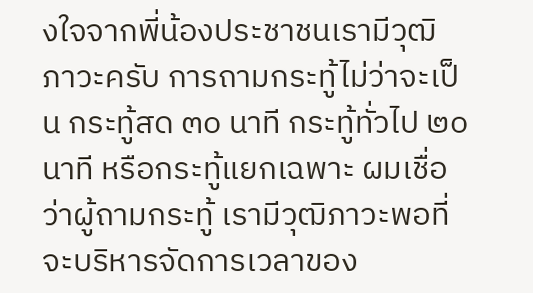งใจจากพี่น้องประชาชนเรามีวุฒิภาวะครับ การถามกระทู้ไม่ว่าจะเป็น กระทู้สด ๓๐ นาที กระทู้ทั่วไป ๒๐ นาที หรือกระทู้แยกเฉพาะ ผมเชื่อว่าผู้ถามกระทู้ เรามีวุฒิภาวะพอที่จะบริหารจัดการเวลาของ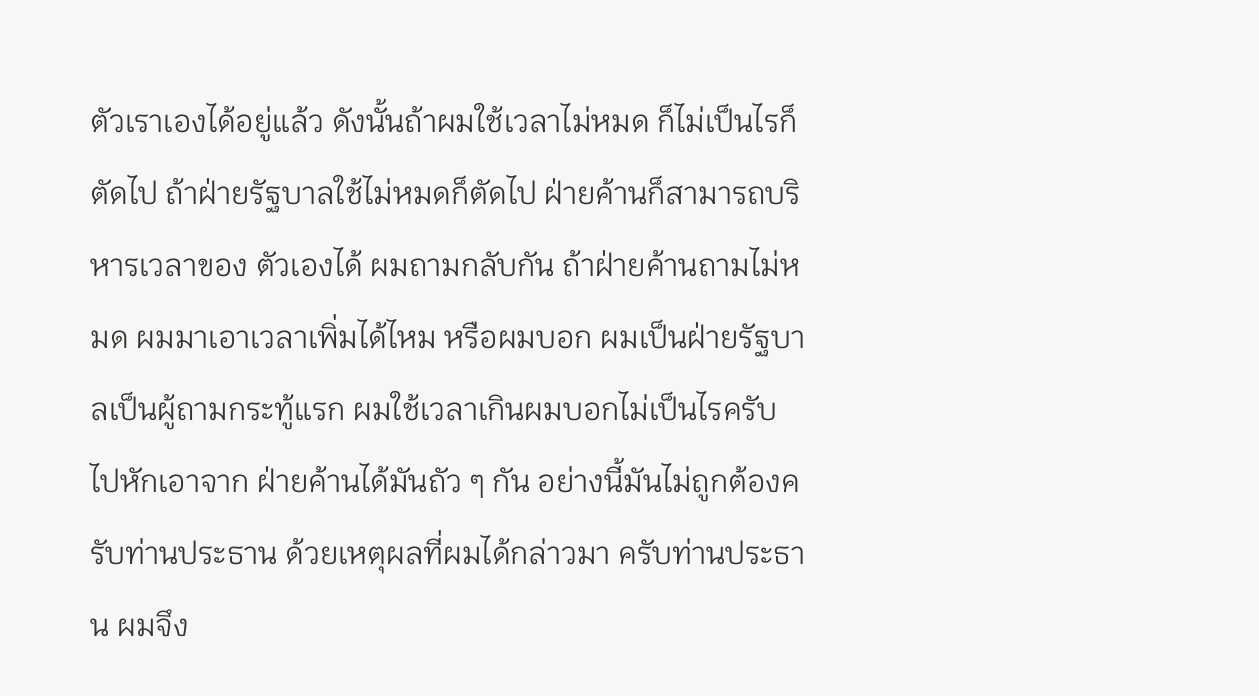ตัวเราเองได้อยู่แล้ว ดังนั้นถ้าผมใช้เวลาไม่หมด ก็ไม่เป็นไรก็ตัดไป ถ้าฝ่ายรัฐบาลใช้ไม่หมดก็ตัดไป ฝ่ายค้านก็สามารถบริหารเวลาของ ตัวเองได้ ผมถามกลับกัน ถ้าฝ่ายค้านถามไม่หมด ผมมาเอาเวลาเพิ่มได้ไหม หรือผมบอก ผมเป็นฝ่ายรัฐบาลเป็นผู้ถามกระทู้แรก ผมใช้เวลาเกินผมบอกไม่เป็นไรครับ ไปหักเอาจาก ฝ่ายค้านได้มันถัว ๆ กัน อย่างนี้มันไม่ถูกต้องครับท่านประธาน ด้วยเหตุผลที่ผมได้กล่าวมา ครับท่านประธาน ผมจึง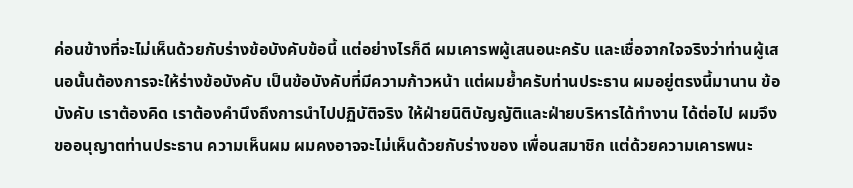ค่อนข้างที่จะไม่เห็นด้วยกับร่างข้อบังคับข้อนี้ แต่อย่างไรก็ดี ผมเคารพผู้เสนอนะครับ และเชื่อจากใจจริงว่าท่านผู้เสนอนั้นต้องการจะให้ร่างข้อบังคับ เป็นข้อบังคับที่มีความก้าวหน้า แต่ผมย้ำครับท่านประธาน ผมอยู่ตรงนี้มานาน ข้อบังคับ เราต้องคิด เราต้องคำนึงถึงการนำไปปฏิบัติจริง ให้ฝ่ายนิติบัญญัติและฝ่ายบริหารได้ทำงาน ได้ต่อไป ผมจึงขออนุญาตท่านประธาน ความเห็นผม ผมคงอาจจะไม่เห็นด้วยกับร่างของ เพื่อนสมาชิก แต่ด้วยความเคารพนะ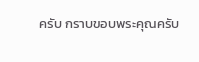ครับ กราบขอบพระคุณครับ